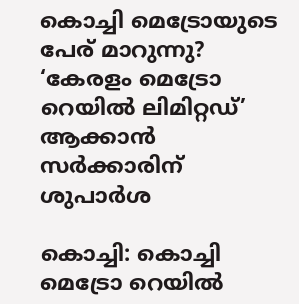കൊച്ചി മെട്രോയുടെ പേര് മാറുന്നു? ‘കേരളം മെട്രോ റെയിൽ ലിമിറ്റഡ്’ ആക്കാൻ സർക്കാരിന് ശുപാർശ

കൊച്ചി: കൊച്ചി മെട്രോ റെയിൽ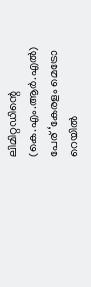ലിമിറ്റഡിന്റെ (കെ.എം.ആർ.എൽ) പേര് ‘കേരളം മെട്രോ റെയിൽ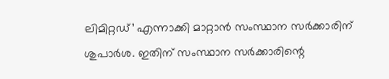ലിമിറ്റഡ്’ എന്നാക്കി മാറ്റാൻ സംസ്ഥാന സർക്കാരിന് ശുപാർശ. ഇതിന് സംസ്ഥാന സർക്കാരിന്റെ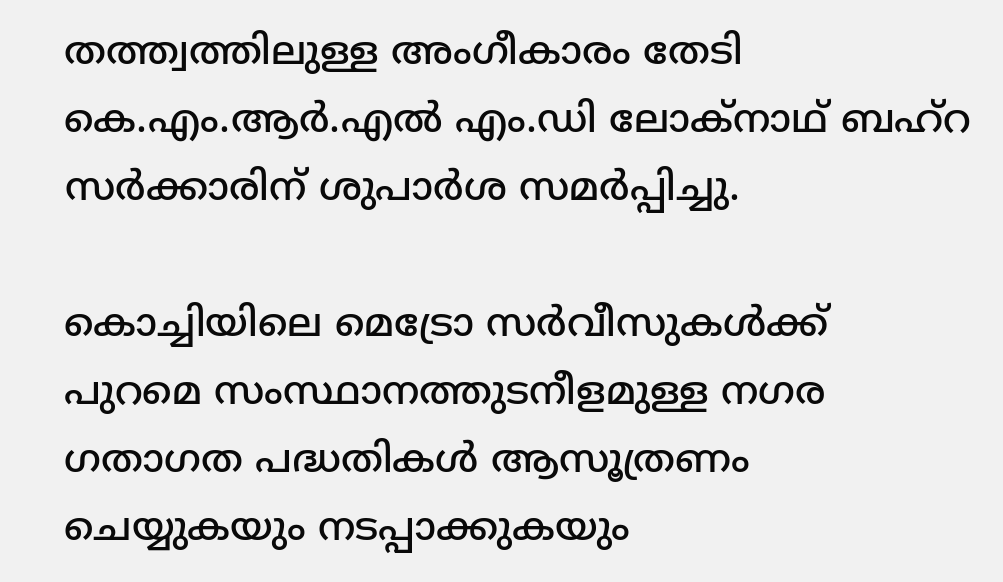തത്ത്വത്തിലുള്ള അംഗീകാരം തേടി കെ.എം.ആർ.എൽ എം.ഡി ലോക്നാഥ് ബഹ്റ സർക്കാരിന് ശുപാർശ സമർപ്പിച്ചു.

കൊച്ചിയിലെ മെട്രോ സർവീസുകൾക്ക് പുറമെ സംസ്ഥാനത്തുടനീളമുള്ള നഗര ഗതാഗത പദ്ധതികൾ ആസൂത്രണം ചെയ്യുകയും നടപ്പാക്കുകയും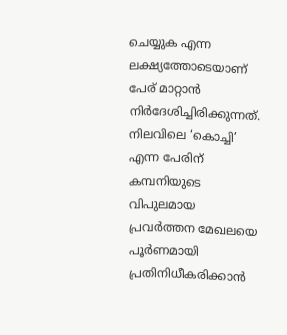ചെയ്യുക എന്ന ലക്ഷ്യത്തോടെയാണ് പേര് മാറ്റാൻ നിർദേശിച്ചിരിക്കുന്നത്. നിലവിലെ ‘കൊച്ചി’ എന്ന പേരിന് കമ്പനിയുടെ വിപുലമായ പ്രവർത്തന മേഖലയെ പൂർണമായി പ്രതിനിധീകരിക്കാൻ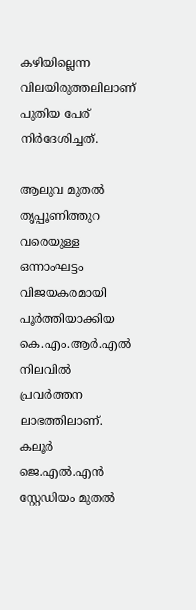കഴിയില്ലെന്ന വിലയിരുത്തലിലാണ് പുതിയ പേര് നിർദേശിച്ചത്.

ആലുവ മുതൽ തൃപ്പൂണിത്തുറ വരെയുള്ള ഒന്നാംഘട്ടം വിജയകരമായി പൂർത്തിയാക്കിയ കെ.എം.ആർ.എൽ നിലവിൽ പ്രവർത്തന ലാഭത്തിലാണ്. കലൂർ ജെ.എൽ.എൻ സ്റ്റേഡിയം മുതൽ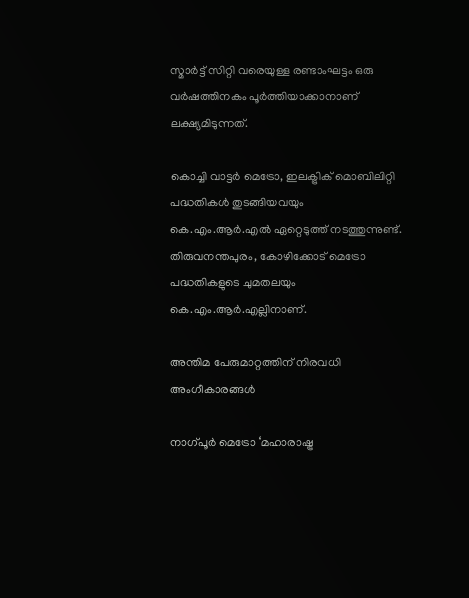സ്മാർട്ട് സിറ്റി വരെയുള്ള രണ്ടാംഘട്ടം ഒരു വർഷത്തിനകം പൂർത്തിയാക്കാനാണ് ലക്ഷ്യമിടുന്നത്.

കൊച്ചി വാട്ടർ മെട്രോ, ഇലക്ട്രിക് മൊബിലിറ്റി പദ്ധതികൾ തുടങ്ങിയവയും കെ.എം.ആർ.എൽ ഏറ്റെടുത്ത് നടത്തുന്നുണ്ട്. തിരുവനന്തപുരം, കോഴിക്കോട് മെട്രോ പദ്ധതികളുടെ ചുമതലയും കെ.എം.ആർ.എല്ലിനാണ്.

അന്തിമ പേരുമാറ്റത്തിന് നിരവധി അംഗീകാരങ്ങൾ

നാഗ്പൂർ മെട്രോ ‘മഹാരാഷ്ട്ര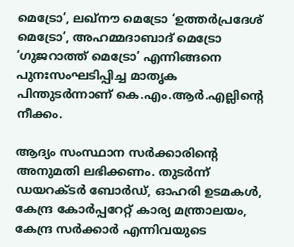മെട്രോ’, ലഖ്‌നൗ മെട്രോ ‘ഉത്തർപ്രദേശ് മെട്രോ’, അഹമ്മദാബാദ് മെട്രോ ‘ഗുജറാത്ത് മെട്രോ’ എന്നിങ്ങനെ പുനഃസംഘടിപ്പിച്ച മാതൃക പിന്തുടർന്നാണ് കെ.എം.ആർ.എല്ലിന്റെ നീക്കം.

ആദ്യം സംസ്ഥാന സർക്കാരിന്റെ അനുമതി ലഭിക്കണം. തുടർന്ന് ഡയറക്ടർ ബോർഡ്, ഓഹരി ഉടമകൾ, കേന്ദ്ര കോർപ്പറേറ്റ് കാര്യ മന്ത്രാലയം, കേന്ദ്ര സർക്കാർ എന്നിവയുടെ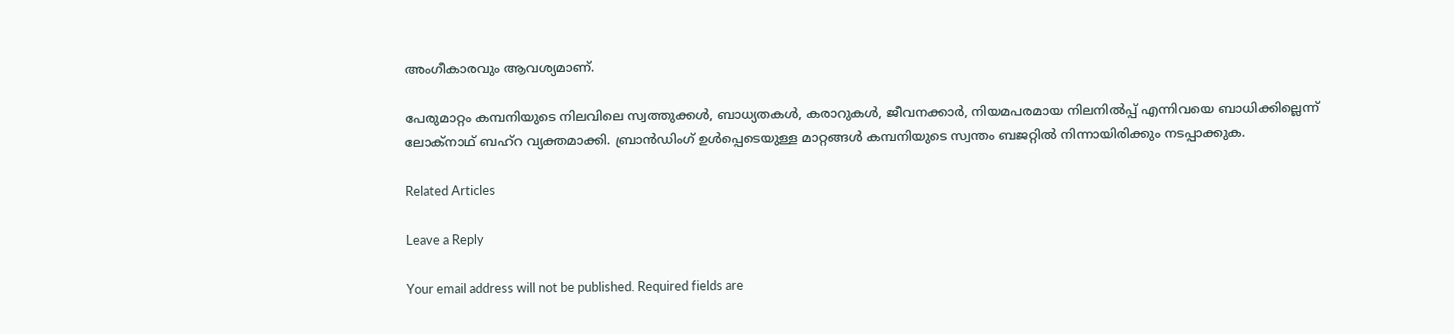അംഗീകാരവും ആവശ്യമാണ്.

പേരുമാറ്റം കമ്പനിയുടെ നിലവിലെ സ്വത്തുക്കൾ, ബാധ്യതകൾ, കരാറുകൾ, ജീവനക്കാർ, നിയമപരമായ നിലനിൽപ്പ് എന്നിവയെ ബാധിക്കില്ലെന്ന് ലോക്നാഥ് ബഹ്റ വ്യക്തമാക്കി. ബ്രാൻഡിംഗ് ഉൾപ്പെടെയുള്ള മാറ്റങ്ങൾ കമ്പനിയുടെ സ്വന്തം ബജറ്റിൽ നിന്നായിരിക്കും നടപ്പാക്കുക.

Related Articles

Leave a Reply

Your email address will not be published. Required fields are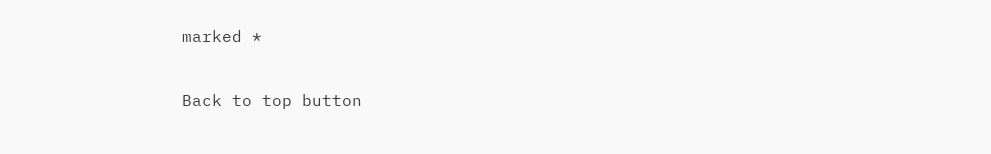marked *

Back to top button